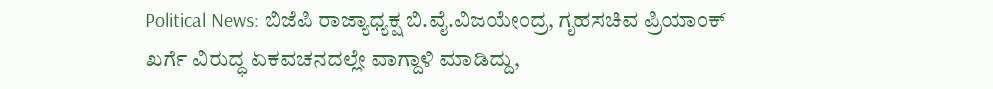Political News: ಬಿಜೆಪಿ ರಾಜ್ಯಾಧ್ಯಕ್ಷ ಬಿ.ವೈ.ವಿಜಯೇಂದ್ರ, ಗೃಹಸಚಿವ ಪ್ರಿಯಾಂಕ್ ಖರ್ಗೆ ವಿರುದ್ಧ ಏಕವಚನದಲ್ಲೇ ವಾಗ್ದಾಳಿ ಮಾಡಿದ್ದು,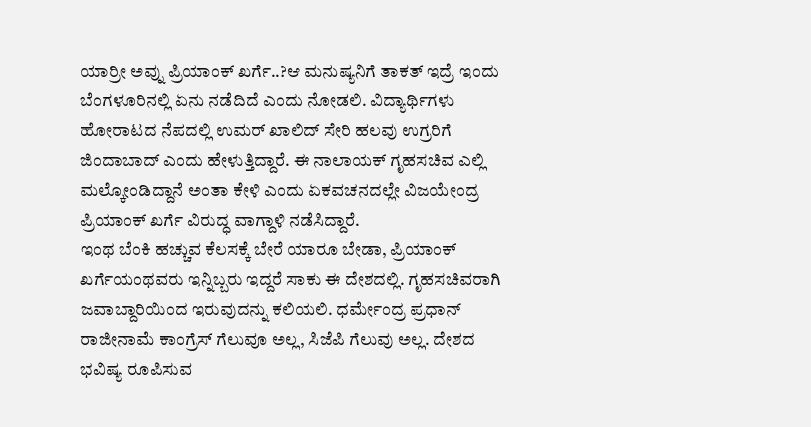ಯಾರ್ರೀ ಅವ್ನು ಪ್ರಿಯಾಂಕ್ ಖರ್ಗೆ..?ಆ ಮನುಷ್ಯನಿಗೆ ತಾಕತ್ ಇದ್ರೆ ಇಂದು ಬೆಂಗಳೂರಿನಲ್ಲಿ ಏನು ನಡೆದಿದೆ ಎಂದು ನೋಡಲಿ. ವಿದ್ಯಾರ್ಥಿಗಳು ಹೋರಾಟದ ನೆಪದಲ್ಲಿ ಉಮರ್ ಖಾಲಿದ್ ಸೇರಿ ಹಲವು ಉಗ್ರರಿಗೆ ಜಿಂದಾಬಾದ್ ಎಂದು ಹೇಳುತ್ತಿದ್ದಾರೆ. ಈ ನಾಲಾಯಕ್ ಗೃಹಸಚಿವ ಎಲ್ಲಿ ಮಲ್ಕೋಂಡಿದ್ದಾನೆ ಅಂತಾ ಕೇಳಿ ಎಂದು ಏಕವಚನದಲ್ಲೇ ವಿಜಯೇಂದ್ರ ಪ್ರಿಯಾಂಕ್ ಖರ್ಗೆ ವಿರುದ್ಧ ವಾಗ್ದಾಳಿ ನಡೆಸಿದ್ದಾರೆ.
ಇಂಥ ಬೆಂಕಿ ಹಚ್ಚುವ ಕೆಲಸಕ್ಕೆ ಬೇರೆ ಯಾರೂ ಬೇಡಾ, ಪ್ರಿಯಾಂಕ್ ಖರ್ಗೆಯಂಥವರು ಇನ್ನಿಬ್ಬರು ಇದ್ದರೆ ಸಾಕು ಈ ದೇಶದಲ್ಲಿ. ಗೃಹಸಚಿವರಾಗಿ ಜವಾಬ್ದಾರಿಯಿಂದ ಇರುವುದನ್ನು ಕಲಿಯಲಿ. ಧರ್ಮೇಂದ್ರ ಪ್ರಧಾನ್ ರಾಜೀನಾಮೆ ಕಾಂಗ್ರೆಸ್ ಗೆಲುವೂ ಅಲ್ಲ, ಸಿಜೆಪಿ ಗೆಲುವು ಅಲ್ಲ. ದೇಶದ ಭವಿಷ್ಯ ರೂಪಿಸುವ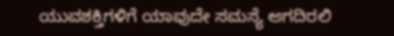ಯುವಶಕ್ತಿಗಳಿಗೆ ಯಾವುದೇ ಸಮಸ್ಯೆ ಆಗದಿರಲಿ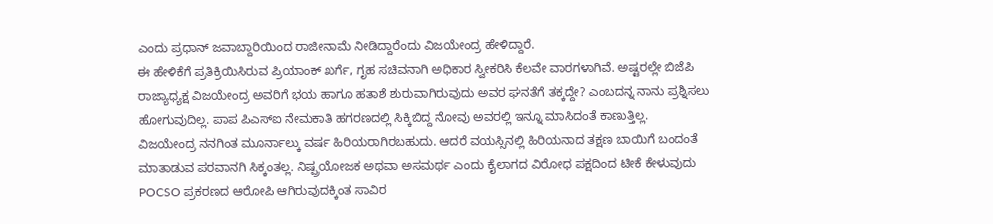ಎಂದು ಪ್ರಧಾನ್ ಜವಾಬ್ದಾರಿಯಿಂದ ರಾಜೀನಾಮೆ ನೀಡಿದ್ದಾರೆಂದು ವಿಜಯೇಂದ್ರ ಹೇಳಿದ್ದಾರೆ.
ಈ ಹೇಳಿಕೆಗೆ ಪ್ರತಿಕ್ರಿಯಿಸಿರುವ ಪ್ರಿಯಾಂಕ್ ಖರ್ಗೆ, ಗೃಹ ಸಚಿವನಾಗಿ ಅಧಿಕಾರ ಸ್ವೀಕರಿಸಿ ಕೆಲವೇ ವಾರಗಳಾಗಿವೆ. ಅಷ್ಟರಲ್ಲೇ ಬಿಜೆಪಿ ರಾಜ್ಯಾಧ್ಯಕ್ಷ ವಿಜಯೇಂದ್ರ ಅವರಿಗೆ ಭಯ ಹಾಗೂ ಹತಾಶೆ ಶುರುವಾಗಿರುವುದು ಅವರ ಘನತೆಗೆ ತಕ್ಕದ್ದೇ? ಎಂಬದನ್ನ ನಾನು ಪ್ರಶ್ನಿಸಲು ಹೋಗುವುದಿಲ್ಲ. ಪಾಪ ಪಿಎಸ್ಐ ನೇಮಕಾತಿ ಹಗರಣದಲ್ಲಿ ಸಿಕ್ಕಿಬಿದ್ದ ನೋವು ಅವರಲ್ಲಿ ಇನ್ನೂ ಮಾಸಿದಂತೆ ಕಾಣುತ್ತಿಲ್ಲ.
ವಿಜಯೇಂದ್ರ ನನಗಿಂತ ಮೂರ್ನಾಲ್ಕು ವರ್ಷ ಹಿರಿಯರಾಗಿರಬಹುದು. ಆದರೆ ವಯಸ್ಸಿನಲ್ಲಿ ಹಿರಿಯನಾದ ತಕ್ಷಣ ಬಾಯಿಗೆ ಬಂದಂತೆ ಮಾತಾಡುವ ಪರವಾನಗಿ ಸಿಕ್ಕಂತಲ್ಲ. ನಿಷ್ಪ್ರಯೋಜಕ ಅಥವಾ ಅಸಮರ್ಥ ಎಂದು ಕೈಲಾಗದ ವಿರೋಧ ಪಕ್ಷದಿಂದ ಟೀಕೆ ಕೇಳುವುದು POCSO ಪ್ರಕರಣದ ಆರೋಪಿ ಆಗಿರುವುದಕ್ಕಿಂತ ಸಾವಿರ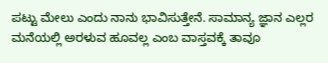ಪಟ್ಟು ಮೇಲು ಎಂದು ನಾನು ಭಾವಿಸುತ್ತೇನೆ. ಸಾಮಾನ್ಯ ಜ್ಞಾನ ಎಲ್ಲರ ಮನೆಯಲ್ಲಿ ಅರಳುವ ಹೂವಲ್ಲ ಎಂಬ ವಾಸ್ತವಕ್ಕೆ ತಾವೂ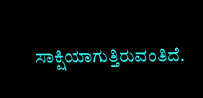ಸಾಕ್ಷಿಯಾಗುತ್ತಿರುವಂತಿದೆ.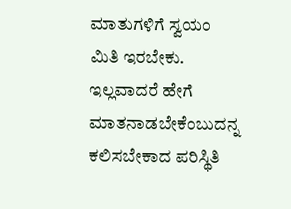ಮಾತುಗಳಿಗೆ ಸ್ವಯಂ ಮಿತಿ ಇರಬೇಕು. ಇಲ್ಲವಾದರೆ ಹೇಗೆ ಮಾತನಾಡಬೇಕೆಂಬುದನ್ನ ಕಲಿಸಬೇಕಾದ ಪರಿಸ್ಥಿತಿ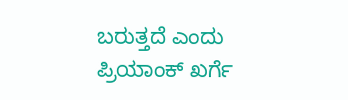ಬರುತ್ತದೆ ಎಂದು ಪ್ರಿಯಾಂಕ್ ಖರ್ಗೆ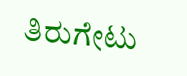ತಿರುಗೇಟು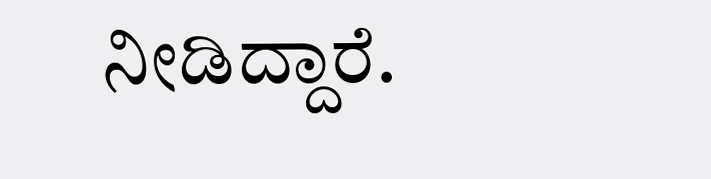ನೀಡಿದ್ದಾರೆ.